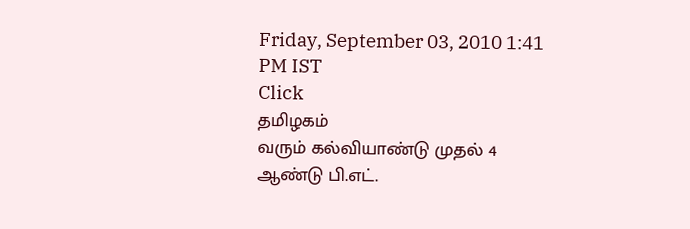Friday, September 03, 2010 1:41 PM IST
Click
தமிழகம்
வரும் கல்வியாண்டு முதல் 4 ஆண்டு பி.எட்.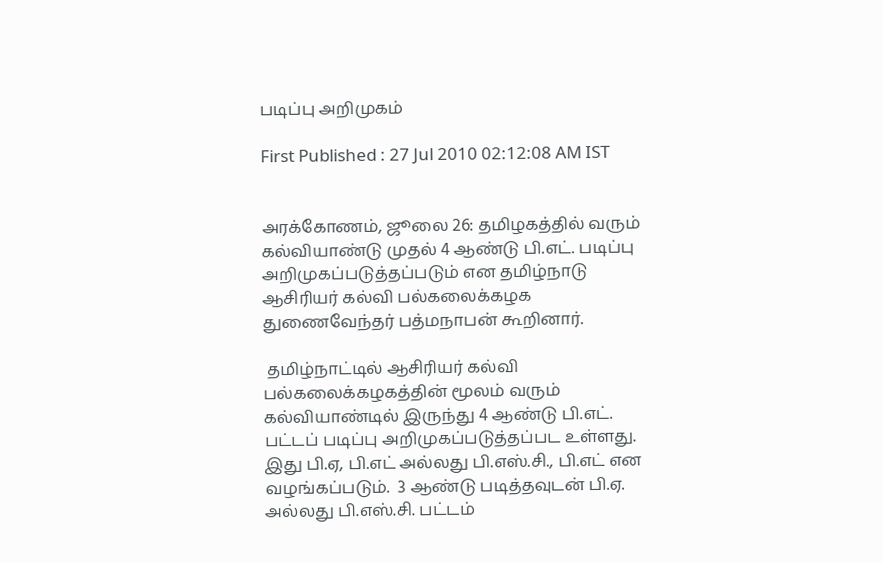படிப்பு அறிமுகம்

First Published : 27 Jul 2010 02:12:08 AM IST


அரக்கோணம், ஜூலை 26: தமிழகத்தில் வரும் கல்வியாண்டு முதல் 4 ஆண்டு பி.எட். படிப்பு அறிமுகப்படுத்தப்படும் என தமிழ்நாடு ஆசிரியர் கல்வி பல்கலைக்கழக துணைவேந்தர் பத்மநாபன் கூறினார்.

 தமிழ்நாட்டில் ஆசிரியர் கல்வி பல்கலைக்கழகத்தின் மூலம் வரும் கல்வியாண்டில் இருந்து 4 ஆண்டு பி.எட். பட்டப் படிப்பு அறிமுகப்படுத்தப்பட உள்ளது. இது பி.ஏ, பி.எட் அல்லது பி.எஸ்.சி., பி.எட் என வழங்கப்படும்.  3 ஆண்டு படித்தவுடன் பி.ஏ. அல்லது பி.எஸ்.சி. பட்டம்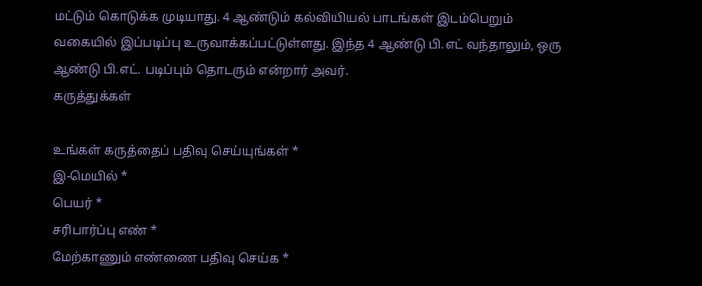மட்டும் கொடுக்க முடியாது. 4 ஆண்டும் கல்வியியல் பாடங்கள் இடம்பெறும் வகையில் இப்படிப்பு உருவாக்கப்பட்டுள்ளது. இந்த 4 ஆண்டு பி.எட் வந்தாலும், ஒரு ஆண்டு பி.எட். படிப்பும் தொடரும் என்றார் அவர்.
கருத்துக்கள்

உங்கள் கருத்தைப் பதிவு செய்யுங்கள் *
இ-மெயில் *
பெயர் *
சரிபார்ப்பு எண் *
மேற்காணும் எண்ணை பதிவு செய்க *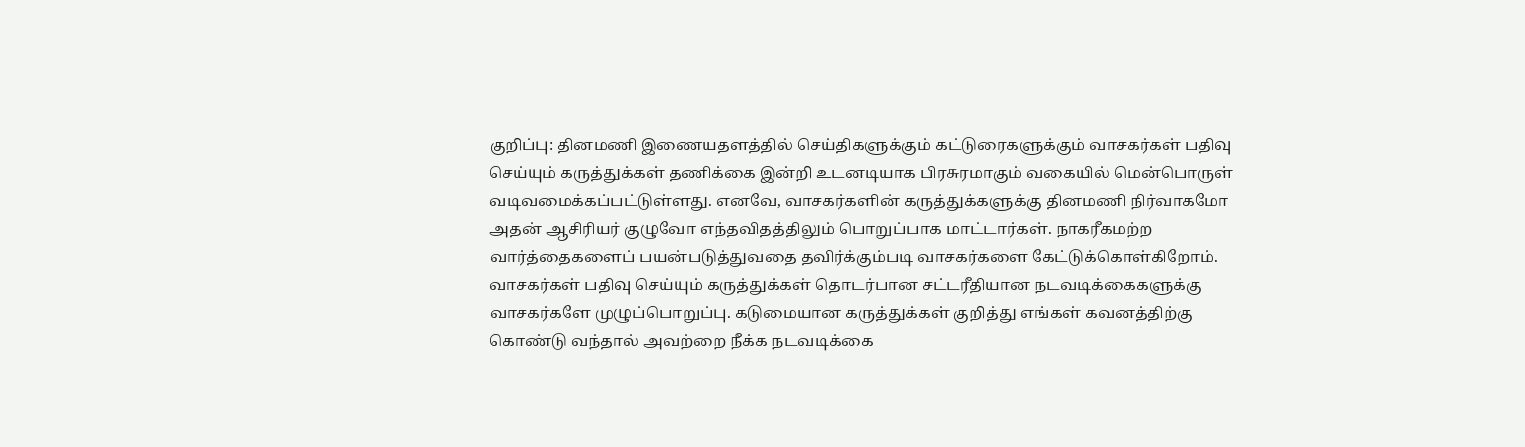குறிப்பு: தினமணி இணையதளத்தில் செய்திகளுக்கும் கட்டுரைகளுக்கும் வாசகர்கள் பதிவு செய்யும் கருத்துக்கள் தணிக்கை இன்றி உடனடியாக பிரசுரமாகும் வகையில் மென்பொருள் வடிவமைக்கப்பட்டுள்ளது. எனவே, வாசகர்களின் கருத்துக்களுக்கு தினமணி நிர்வாகமோ அதன் ஆசிரியர் குழுவோ எந்தவிதத்திலும் பொறுப்பாக மாட்டார்கள். நாகரீகமற்ற வார்த்தைகளைப் பயன்படுத்துவதை தவிர்க்கும்படி வாசகர்களை கேட்டுக்கொள்கிறோம். வாசகர்கள் பதிவு செய்யும் கருத்துக்கள் தொடர்பான சட்டரீதியான நடவடிக்கைகளுக்கு வாசகர்களே முழுப்பொறுப்பு. கடுமையான கருத்துக்கள் குறித்து எங்கள் கவனத்திற்கு கொண்டு வந்தால் அவற்றை நீக்க நடவடிக்கை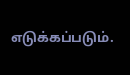எடுக்கப்படும்.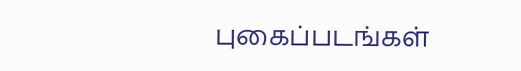புகைப்படங்கள்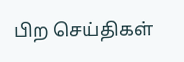பிற செய்திகள்